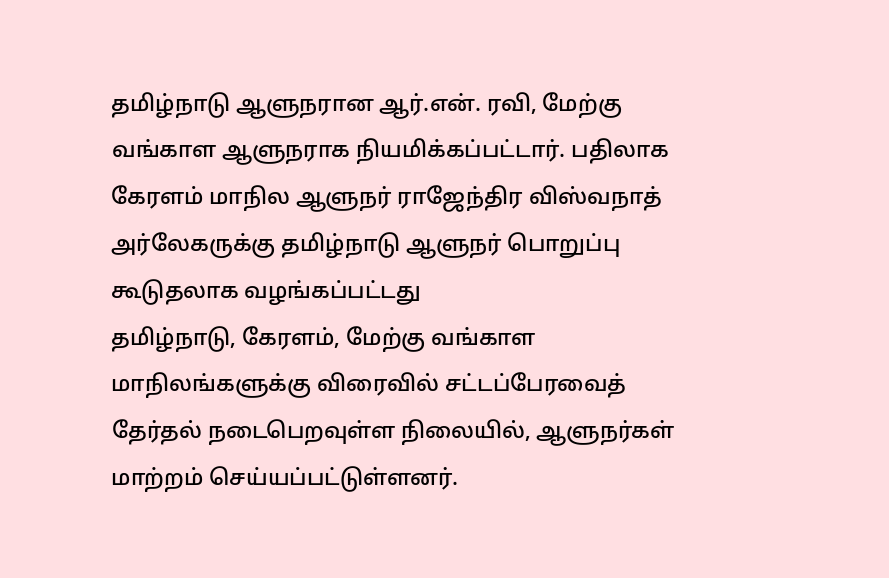தமிழ்நாடு ஆளுநரான ஆர்.என். ரவி, மேற்கு வங்காள ஆளுநராக நியமிக்கப்பட்டார். பதிலாக கேரளம் மாநில ஆளுநர் ராஜேந்திர விஸ்வநாத் அர்லேகருக்கு தமிழ்நாடு ஆளுநர் பொறுப்பு கூடுதலாக வழங்கப்பட்டது
தமிழ்நாடு, கேரளம், மேற்கு வங்காள மாநிலங்களுக்கு விரைவில் சட்டப்பேரவைத் தேர்தல் நடைபெறவுள்ள நிலையில், ஆளுநர்கள் மாற்றம் செய்யப்பட்டுள்ளனர்.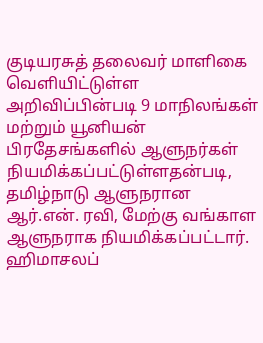குடியரசுத் தலைவர் மாளிகை வெளியிட்டுள்ள அறிவிப்பின்படி 9 மாநிலங்கள் மற்றும் யூனியன் பிரதேசங்களில் ஆளுநர்கள் நியமிக்கப்பட்டுள்ளதன்படி, தமிழ்நாடு ஆளுநரான ஆர்.என். ரவி, மேற்கு வங்காள ஆளுநராக நியமிக்கப்பட்டார்.
ஹிமாசலப்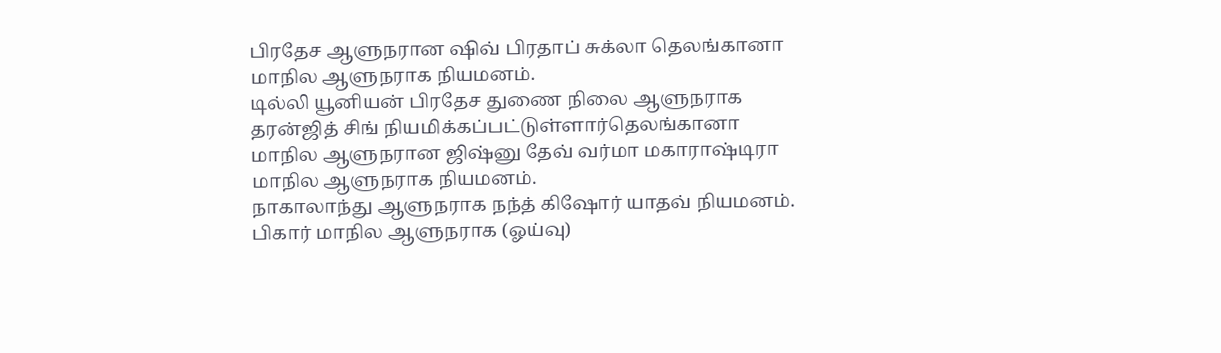பிரதேச ஆளுநரான ஷிவ் பிரதாப் சுக்லா தெலங்கானா மாநில ஆளுநராக நியமனம்.
டில்லி யூனியன் பிரதேச துணை நிலை ஆளுநராக தரன்ஜித் சிங் நியமிக்கப்பட்டுள்ளார்தெலங்கானா மாநில ஆளுநரான ஜிஷ்னு தேவ் வர்மா மகாராஷ்டிரா மாநில ஆளுநராக நியமனம்.
நாகாலாந்து ஆளுநராக நந்த் கிஷோர் யாதவ் நியமனம்.
பிகார் மாநில ஆளுநராக (ஓய்வு)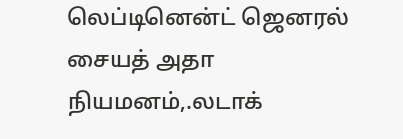லெப்டினென்ட் ஜெனரல் சையத் அதா நியமனம்,.லடாக்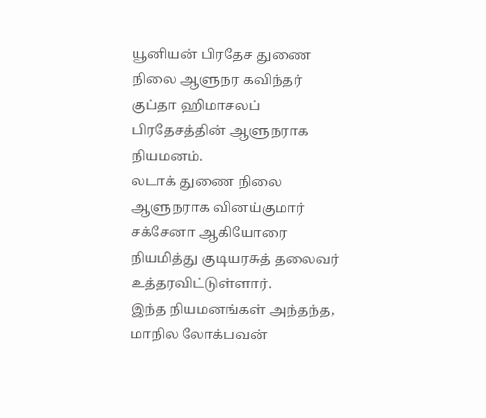யூனியன் பிரதேச துணை நிலை ஆளுநர கவிந்தர் குப்தா ஹிமாசலப் பிரதேசத்தின் ஆளுநராக நியமனம்.
லடாக் துணை நிலை ஆளுநராக வினய்குமார் சக்சேனா ஆகியோரை நியமித்து குடியரசுத் தலைவர் உத்தரவிட்டுள்ளார்.
இந்த நியமனங்கள் அந்தந்த, மாநில லோக்பவன்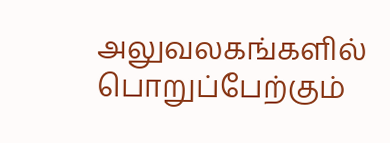அலுவலகங்களில் பொறுப்பேற்கும்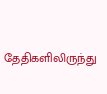தேதிகளிலிருந்து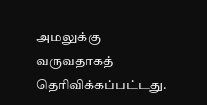அமலுக்கு வருவதாகத் தெரிவிக்கப்பட்டது.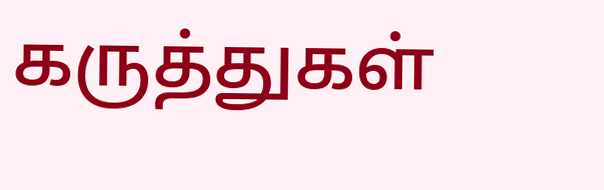கருத்துகள்